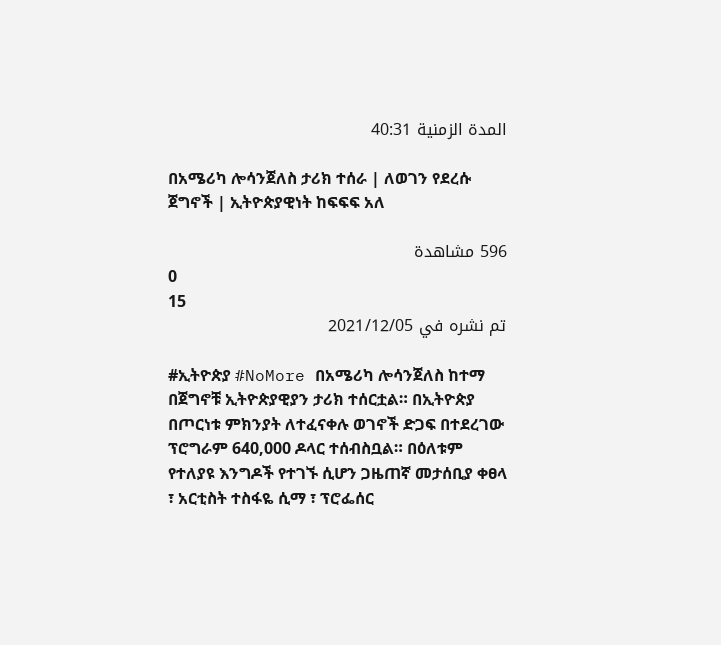المدة الزمنية 40:31

በአሜሪካ ሎሳንጀለስ ታሪክ ተሰራ | ለወገን የደረሱ ጀግኖች | ኢትዮጵያዊነት ከፍፍፍ አለ

596 مشاهدة
0
15
تم نشره في 2021/12/05

#ኢትዮጵያ #NoMore በአሜሪካ ሎሳንጀለስ ከተማ በጀግኖቹ ኢትዮጵያዊያን ታሪክ ተሰርቷል። በኢትዮጵያ በጦርነቱ ምክንያት ለተፈናቀሉ ወገኖች ድጋፍ በተደረገው ፕሮግራም 640,000 ዶላር ተሰብስቧል። በዕለቱም የተለያዩ እንግዶች የተገኙ ሲሆን ጋዜጠኛ መታሰቢያ ቀፀላ ፣ አርቲስት ተስፋዬ ሲማ ፣ ፕሮፌሰር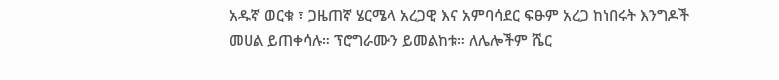አዱኛ ወርቁ ፣ ጋዜጠኛ ሄርሜላ አረጋዊ እና አምባሳደር ፍፁም አረጋ ከነበሩት እንግዶች መሀል ይጠቀሳሉ። ፕሮግራሙን ይመልከቱ። ለሌሎችም ሼር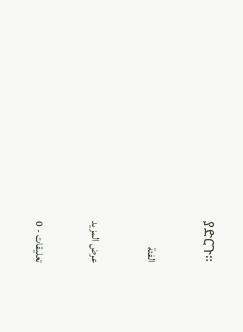ያድርጉ።

الفئة

عرض المزيد

تعليقات - 0